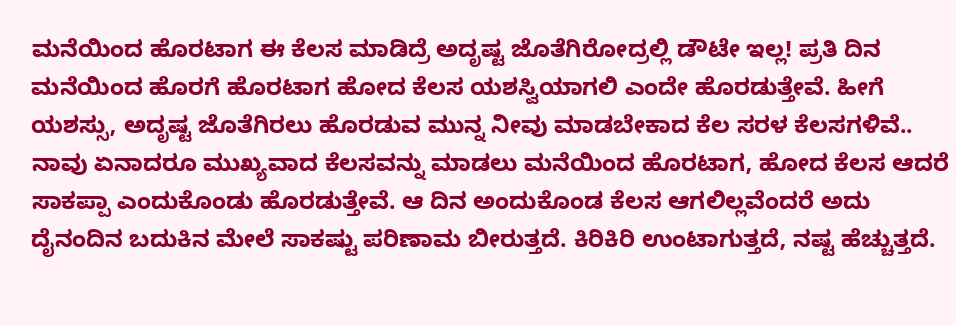ಮನೆಯಿಂದ ಹೊರಟಾಗ ಈ ಕೆಲಸ ಮಾಡಿದ್ರೆ ಅದೃಷ್ಟ ಜೊತೆಗಿರೋದ್ರಲ್ಲಿ ಡೌಟೇ ಇಲ್ಲ! ಪ್ರತಿ ದಿನ ಮನೆಯಿಂದ ಹೊರಗೆ ಹೊರಟಾಗ ಹೋದ ಕೆಲಸ ಯಶಸ್ವಿಯಾಗಲಿ ಎಂದೇ ಹೊರಡುತ್ತೇವೆ. ಹೀಗೆ ಯಶಸ್ಸು, ಅದೃಷ್ಟ ಜೊತೆಗಿರಲು ಹೊರಡುವ ಮುನ್ನ ನೀವು ಮಾಡಬೇಕಾದ ಕೆಲ ಸರಳ ಕೆಲಸಗಳಿವೆ.. ನಾವು ಏನಾದರೂ ಮುಖ್ಯವಾದ ಕೆಲಸವನ್ನು ಮಾಡಲು ಮನೆಯಿಂದ ಹೊರಟಾಗ, ಹೋದ ಕೆಲಸ ಆದರೆ ಸಾಕಪ್ಪಾ ಎಂದುಕೊಂಡು ಹೊರಡುತ್ತೇವೆ. ಆ ದಿನ ಅಂದುಕೊಂಡ ಕೆಲಸ ಆಗಲಿಲ್ಲವೆಂದರೆ ಅದು ದೈನಂದಿನ ಬದುಕಿನ ಮೇಲೆ ಸಾಕಷ್ಟು ಪರಿಣಾಮ ಬೀರುತ್ತದೆ. ಕಿರಿಕಿರಿ ಉಂಟಾಗುತ್ತದೆ, ನಷ್ಟ ಹೆಚ್ಚುತ್ತದೆ.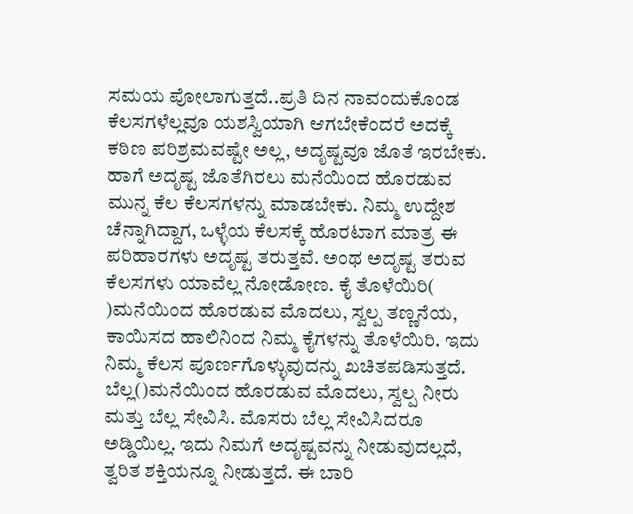ಸಮಯ ಪೋಲಾಗುತ್ತದೆ..ಪ್ರತಿ ದಿನ ನಾವಂದುಕೊಂಡ ಕೆಲಸಗಳೆಲ್ಲವೂ ಯಶಸ್ವಿಯಾಗಿ ಆಗಬೇಕೆಂದರೆ ಅದಕ್ಕೆ ಕಠಿಣ ಪರಿಶ್ರಮವಷ್ಟೇ ಅಲ್ಲ, ಅದೃಷ್ಟವೂ ಜೊತೆ ಇರಬೇಕು. ಹಾಗೆ ಅದೃಷ್ಟ ಜೊತೆಗಿರಲು ಮನೆಯಿಂದ ಹೊರಡುವ ಮುನ್ನ ಕೆಲ ಕೆಲಸಗಳನ್ನು ಮಾಡಬೇಕು. ನಿಮ್ಮ ಉದ್ದೇಶ ಚೆನ್ನಾಗಿದ್ದಾಗ, ಒಳ್ಳೆಯ ಕೆಲಸಕ್ಕೆ ಹೊರಟಾಗ ಮಾತ್ರ ಈ ಪರಿಹಾರಗಳು ಅದೃಷ್ಟ ತರುತ್ತವೆ. ಅಂಥ ಅದೃಷ್ಟ ತರುವ ಕೆಲಸಗಳು ಯಾವೆಲ್ಲ ನೋಡೋಣ. ಕೈ ತೊಳೆಯಿರಿ( )ಮನೆಯಿಂದ ಹೊರಡುವ ಮೊದಲು, ಸ್ವಲ್ಪ ತಣ್ಣನೆಯ, ಕಾಯಿಸದ ಹಾಲಿನಿಂದ ನಿಮ್ಮ ಕೈಗಳನ್ನು ತೊಳೆಯಿರಿ. ಇದು ನಿಮ್ಮ ಕೆಲಸ ಪೂರ್ಣಗೊಳ್ಳುವುದನ್ನು ಖಚಿತಪಡಿಸುತ್ತದೆ. ಬೆಲ್ಲ()ಮನೆಯಿಂದ ಹೊರಡುವ ಮೊದಲು, ಸ್ವಲ್ಪ ನೀರು ಮತ್ತು ಬೆಲ್ಲ ಸೇವಿಸಿ. ಮೊಸರು ಬೆಲ್ಲ ಸೇವಿಸಿದರೂ ಅಡ್ಡಿಯಿಲ್ಲ. ಇದು ನಿಮಗೆ ಅದೃಷ್ಟವನ್ನು ನೀಡುವುದಲ್ಲದೆ, ತ್ವರಿತ ಶಕ್ತಿಯನ್ನೂ ನೀಡುತ್ತದೆ. ಈ ಬಾರಿ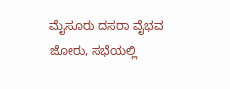ಮೈಸೂರು ದಸರಾ ವೈಭವ ಜೋರು, ಸಭೆಯಲ್ಲಿ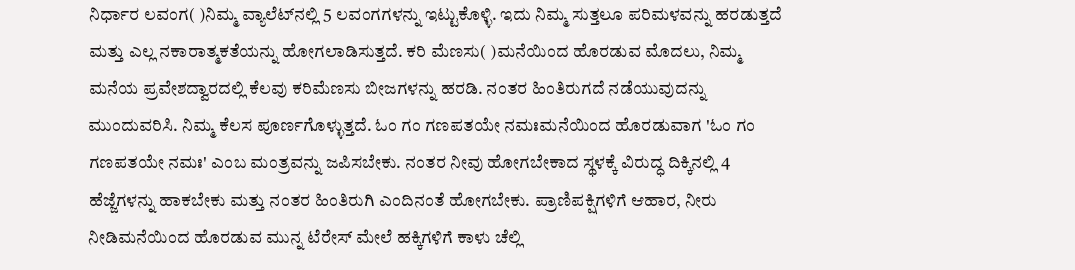ನಿರ್ಧಾರ ಲವಂಗ( )ನಿಮ್ಮ ವ್ಯಾಲೆಟ್‌ನಲ್ಲಿ 5 ಲವಂಗಗಳನ್ನು ಇಟ್ಟುಕೊಳ್ಳಿ. ಇದು ನಿಮ್ಮ ಸುತ್ತಲೂ ಪರಿಮಳವನ್ನು ಹರಡುತ್ತದೆ ಮತ್ತು ಎಲ್ಲ ನಕಾರಾತ್ಮಕತೆಯನ್ನು ಹೋಗಲಾಡಿಸುತ್ತದೆ. ಕರಿ ಮೆಣಸು( )ಮನೆಯಿಂದ ಹೊರಡುವ ಮೊದಲು, ನಿಮ್ಮ ಮನೆಯ ಪ್ರವೇಶದ್ವಾರದಲ್ಲಿ ಕೆಲವು ಕರಿಮೆಣಸು ಬೀಜಗಳನ್ನು ಹರಡಿ. ನಂತರ ಹಿಂತಿರುಗದೆ ನಡೆಯುವುದನ್ನು ಮುಂದುವರಿಸಿ. ನಿಮ್ಮ ಕೆಲಸ ಪೂರ್ಣಗೊಳ್ಳುತ್ತದೆ. ಓಂ ಗಂ ಗಣಪತಯೇ ನಮಃಮನೆಯಿಂದ ಹೊರಡುವಾಗ 'ಓಂ ಗಂ ಗಣಪತಯೇ ನಮಃ' ಎಂಬ ಮಂತ್ರವನ್ನು ಜಪಿಸಬೇಕು. ನಂತರ ನೀವು ಹೋಗಬೇಕಾದ ಸ್ಥಳಕ್ಕೆ ವಿರುದ್ಧ ದಿಕ್ಕಿನಲ್ಲಿ 4 ಹೆಜ್ಜೆಗಳನ್ನು ಹಾಕಬೇಕು ಮತ್ತು ನಂತರ ಹಿಂತಿರುಗಿ ಎಂದಿನಂತೆ ಹೋಗಬೇಕು. ಪ್ರಾಣಿಪಕ್ಷಿಗಳಿಗೆ ಆಹಾರ, ನೀರು ನೀಡಿಮನೆಯಿಂದ ಹೊರಡುವ ಮುನ್ನ ಟೆರೇಸ್ ಮೇಲೆ ಹಕ್ಕಿಗಳಿಗೆ ಕಾಳು ಚೆಲ್ಲಿ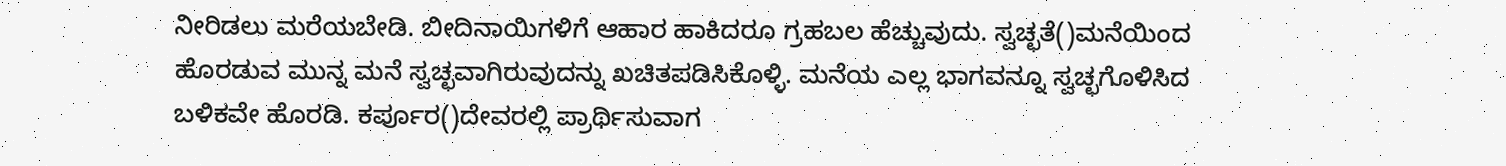ನೀರಿಡಲು ಮರೆಯಬೇಡಿ. ಬೀದಿನಾಯಿಗಳಿಗೆ ಆಹಾರ ಹಾಕಿದರೂ ಗ್ರಹಬಲ ಹೆಚ್ಚುವುದು. ಸ್ವಚ್ಛತೆ()ಮನೆಯಿಂದ ಹೊರಡುವ ಮುನ್ನ ಮನೆ ಸ್ವಚ್ಛವಾಗಿರುವುದನ್ನು ಖಚಿತಪಡಿಸಿಕೊಳ್ಳಿ. ಮನೆಯ ಎಲ್ಲ ಭಾಗವನ್ನೂ ಸ್ವಚ್ಛಗೊಳಿಸಿದ ಬಳಿಕವೇ ಹೊರಡಿ. ಕರ್ಪೂರ()ದೇವರಲ್ಲಿ ಪ್ರಾರ್ಥಿಸುವಾಗ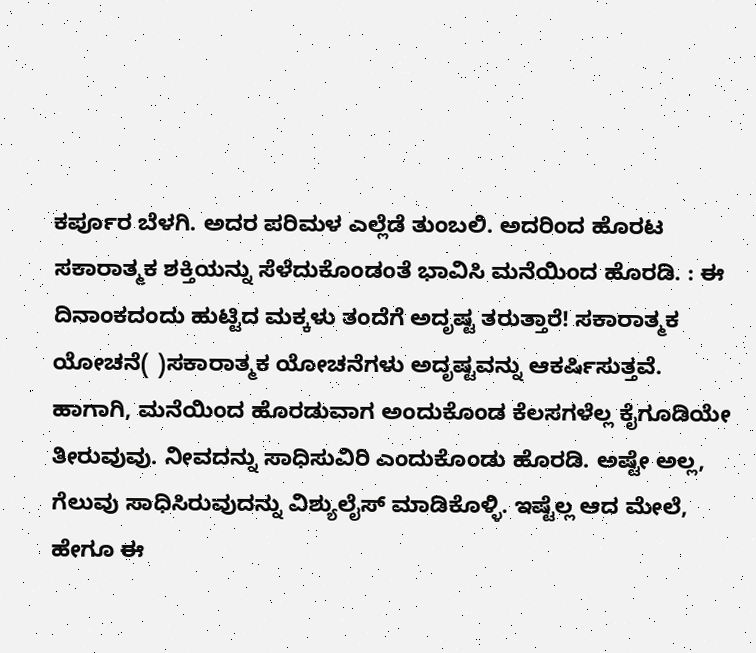ಕರ್ಪೂರ ಬೆಳಗಿ. ಅದರ ಪರಿಮಳ ಎಲ್ಲೆಡೆ ತುಂಬಲಿ. ಅದರಿಂದ ಹೊರಟ ಸಕಾರಾತ್ಮಕ ಶಕ್ತಿಯನ್ನು ಸೆಳೆದುಕೊಂಡಂತೆ ಭಾವಿಸಿ ಮನೆಯಿಂದ ಹೊರಡಿ. : ಈ ದಿನಾಂಕದಂದು ಹುಟ್ಟಿದ ಮಕ್ಕಳು ತಂದೆಗೆ ಅದೃಷ್ಟ ತರುತ್ತಾರೆ! ಸಕಾರಾತ್ಮಕ ಯೋಚನೆ( )ಸಕಾರಾತ್ಮಕ ಯೋಚನೆಗಳು ಅದೃಷ್ಟವನ್ನು ಆಕರ್ಷಿಸುತ್ತವೆ. ಹಾಗಾಗಿ, ಮನೆಯಿಂದ ಹೊರಡುವಾಗ ಅಂದುಕೊಂಡ ಕೆಲಸಗಳೆಲ್ಲ ಕೈಗೂಡಿಯೇ ತೀರುವುವು. ನೀವದನ್ನು ಸಾಧಿಸುವಿರಿ ಎಂದುಕೊಂಡು ಹೊರಡಿ. ಅಷ್ಟೇ ಅಲ್ಲ, ಗೆಲುವು ಸಾಧಿಸಿರುವುದನ್ನು ವಿಶ್ಯುಲೈಸ್ ಮಾಡಿಕೊಳ್ಳಿ. ಇಷ್ಟೆಲ್ಲ ಆದ ಮೇಲೆ, ಹೇಗೂ ಈ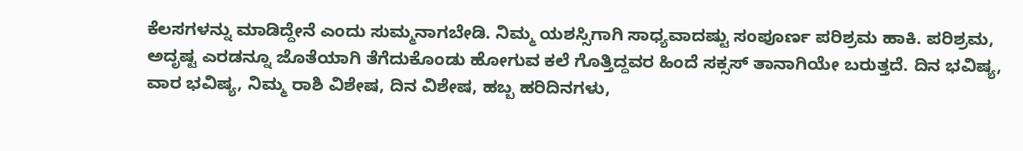ಕೆಲಸಗಳನ್ನು ಮಾಡಿದ್ದೇನೆ ಎಂದು ಸುಮ್ಮನಾಗಬೇಡಿ. ನಿಮ್ಮ ಯಶಸ್ಸಿಗಾಗಿ ಸಾಧ್ಯವಾದಷ್ಟು ಸಂಪೂರ್ಣ ಪರಿಶ್ರಮ ಹಾಕಿ. ಪರಿಶ್ರಮ, ಅದೃಷ್ಟ ಎರಡನ್ನೂ ಜೊತೆಯಾಗಿ ತೆಗೆದುಕೊಂಡು ಹೋಗುವ ಕಲೆ ಗೊತ್ತಿದ್ದವರ ಹಿಂದೆ ಸಕ್ಸಸ್ ತಾನಾಗಿಯೇ ಬರುತ್ತದೆ. ದಿನ ಭವಿಷ್ಯ, ವಾರ ಭವಿಷ್ಯ, ನಿಮ್ಮ ರಾಶಿ ವಿಶೇಷ, ದಿನ ವಿಶೇಷ, ಹಬ್ಬ ಹರಿದಿನಗಳು,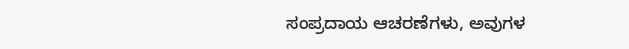ಸಂಪ್ರದಾಯ ಆಚರಣೆಗಳು, ಅವುಗಳ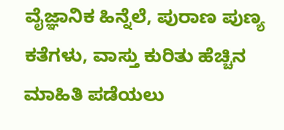ವೈಜ್ಞಾನಿಕ ಹಿನ್ನೆಲೆ, ಪುರಾಣ ಪುಣ್ಯ ಕತೆಗಳು, ವಾಸ್ತು ಕುರಿತು ಹೆಚ್ಚಿನ ಮಾಹಿತಿ ಪಡೆಯಲು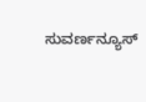ಸುವರ್ಣನ್ಯೂಸ್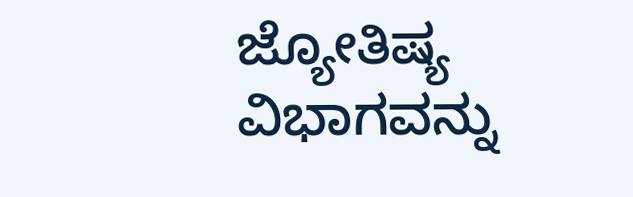ಜ್ಯೋತಿಷ್ಯ ವಿಭಾಗವನ್ನು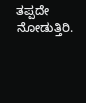ತಪ್ಪದೇ ನೋಡುತ್ತಿರಿ.